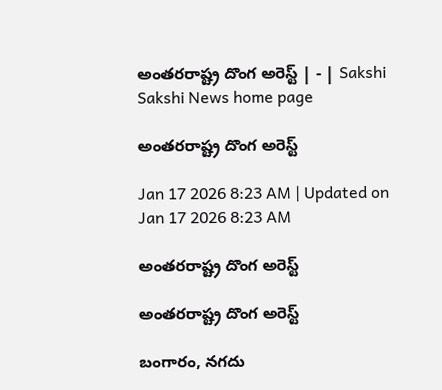అంతరరాష్ట్ర దొంగ అరెస్ట్‌ | - | Sakshi
Sakshi News home page

అంతరరాష్ట్ర దొంగ అరెస్ట్‌

Jan 17 2026 8:23 AM | Updated on Jan 17 2026 8:23 AM

అంతరరాష్ట్ర దొంగ అరెస్ట్‌

అంతరరాష్ట్ర దొంగ అరెస్ట్‌

బంగారం, నగదు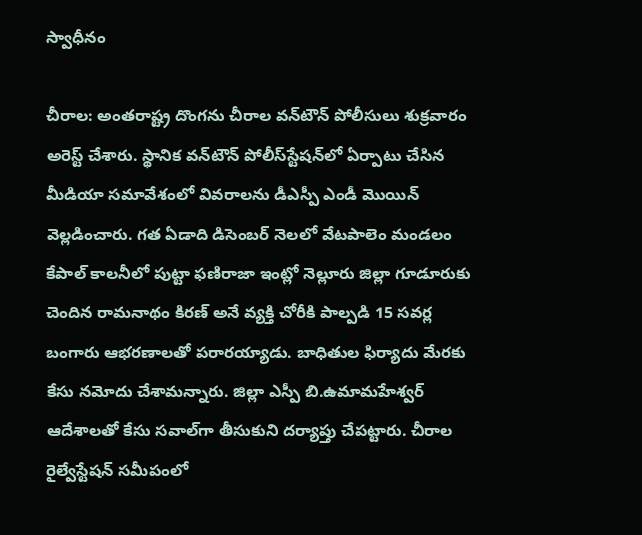స్వాధీనం

చీరాల: అంతరాష్ట్ర దొంగను చీరాల వన్‌టౌన్‌ పోలీసులు శుక్రవారం అరెస్ట్‌ చేశారు. స్థానిక వన్‌టౌన్‌ పోలీస్‌స్టేషన్‌లో ఏర్పాటు చేసిన మీడియా సమావేశంలో వివరాలను డీఎస్పీ ఎండీ మొయిన్‌ వెల్లడించారు. గత ఏడాది డిసెంబర్‌ నెలలో వేటపాలెం మండలం కేపాల్‌ కాలనీలో పుట్టా ఫణిరాజా ఇంట్లో నెల్లూరు జిల్లా గూడూరుకు చెందిన రామనాథం కిరణ్‌ అనే వ్యక్తి చోరీకి పాల్పడి 15 సవర్ల బంగారు ఆభరణాలతో పరారయ్యాడు. బాధితుల ఫిర్యాదు మేరకు కేసు నమోదు చేశామన్నారు. జిల్లా ఎస్పీ బి.ఉమామహేశ్వర్‌ ఆదేశాలతో కేసు సవాల్‌గా తీసుకుని దర్యాప్తు చేపట్టారు. చీరాల రైల్వేస్టేషన్‌ సమీపంలో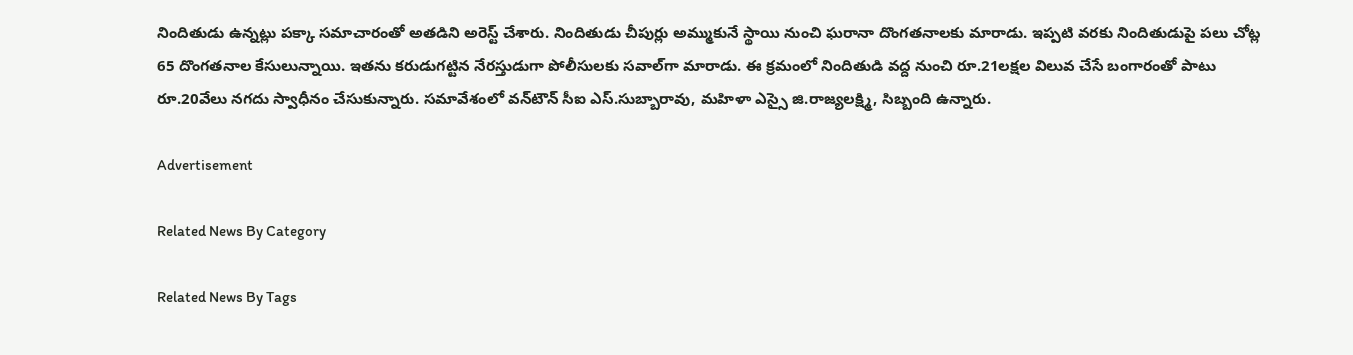నిందితుడు ఉన్నట్లు పక్కా సమాచారంతో అతడిని అరెస్ట్‌ చేశారు. నిందితుడు చీపుర్లు అమ్ముకునే స్థాయి నుంచి ఘరానా దొంగతనాలకు మారాడు. ఇప్పటి వరకు నిందితుడుపై పలు చోట్ల 65 దొంగతనాల కేసులున్నాయి. ఇతను కరుడుగట్టిన నేరస్తుడుగా పోలీసులకు సవాల్‌గా మారాడు. ఈ క్రమంలో నిందితుడి వద్ద నుంచి రూ.21లక్షల విలువ చేసే బంగారంతో పాటు రూ.20వేలు నగదు స్వాధీనం చేసుకున్నారు. సమావేశంలో వన్‌టౌన్‌ సీఐ ఎస్‌.సుబ్బారావు, మహిళా ఎస్సై జి.రాజ్యలక్ష్మి, సిబ్బంది ఉన్నారు.

Advertisement

Related News By Category

Related News By Tags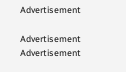Advertisement

Advertisement
Advertisement